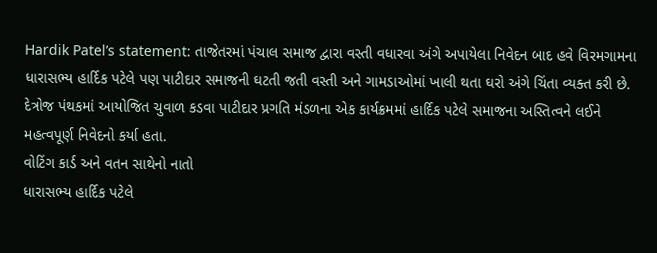Hardik Patel’s statement: તાજેતરમાં પંચાલ સમાજ દ્વારા વસ્તી વધારવા અંગે અપાયેલા નિવેદન બાદ હવે વિરમગામના ધારાસભ્ય હાર્દિક પટેલે પણ પાટીદાર સમાજની ઘટતી જતી વસ્તી અને ગામડાઓમાં ખાલી થતા ઘરો અંગે ચિંતા વ્યક્ત કરી છે. દેત્રોજ પંથકમાં આયોજિત ચુવાળ કડવા પાટીદાર પ્રગતિ મંડળના એક કાર્યક્રમમાં હાર્દિક પટેલે સમાજના અસ્તિત્વને લઈને મહત્વપૂર્ણ નિવેદનો કર્યા હતા.
વોટિંગ કાર્ડ અને વતન સાથેનો નાતો
ધારાસભ્ય હાર્દિક પટેલે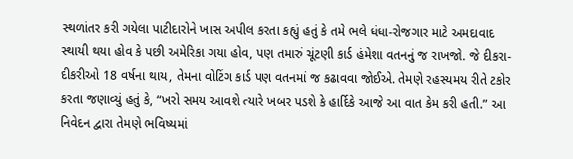સ્થળાંતર કરી ગયેલા પાટીદારોને ખાસ અપીલ કરતા કહ્યું હતું કે તમે ભલે ધંધા-રોજગાર માટે અમદાવાદ સ્થાયી થયા હોવ કે પછી અમેરિકા ગયા હોવ, પણ તમારું ચૂંટણી કાર્ડ હંમેશા વતનનું જ રાખજો. જે દીકરા-દીકરીઓ 18 વર્ષના થાય, તેમના વોટિંગ કાર્ડ પણ વતનમાં જ કઢાવવા જોઈએ. તેમણે રહસ્યમય રીતે ટકોર કરતા જણાવ્યું હતું કે, “ખરો સમય આવશે ત્યારે ખબર પડશે કે હાર્દિકે આજે આ વાત કેમ કરી હતી.” આ નિવેદન દ્વારા તેમણે ભવિષ્યમાં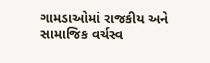ગામડાઓમાં રાજકીય અને સામાજિક વર્ચસ્વ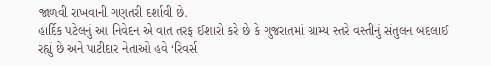જાળવી રાખવાની ગણતરી દર્શાવી છે.
હાર્દિક પટેલનું આ નિવેદન એ વાત તરફ ઈશારો કરે છે કે ગુજરાતમાં ગ્રામ્ય સ્તરે વસ્તીનું સંતુલન બદલાઈ રહ્યું છે અને પાટીદાર નેતાઓ હવે ‘રિવર્સ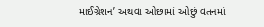માઈગ્રેશન’ અથવા ઓછામાં ઓછું વતનમાં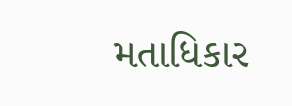મતાધિકાર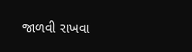જાળવી રાખવા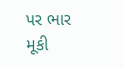પર ભાર મૂકી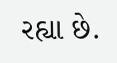રહ્યા છે.